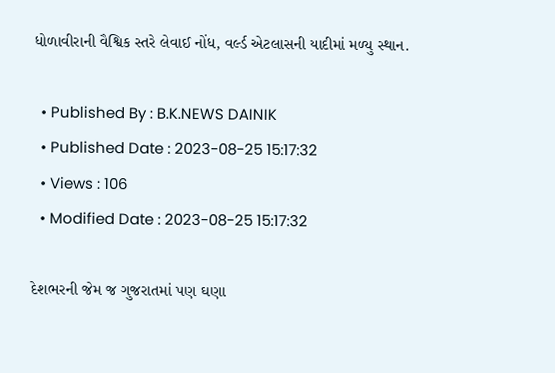ધોળાવીરાની વૈશ્વિક સ્તરે લેવાઈ નોંધ, વર્લ્ડ એટલાસની યાદીમાં મળ્યુ સ્થાન.

  • Published By : B.K.NEWS DAINIK
  • Published Date : 2023-08-25 15:17:32
  • Views : 106
  • Modified Date : 2023-08-25 15:17:32

દેશભરની જેમ જ ગુજરાતમાં પણ ઘણા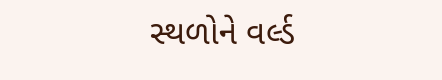સ્થળોને વર્લ્ડ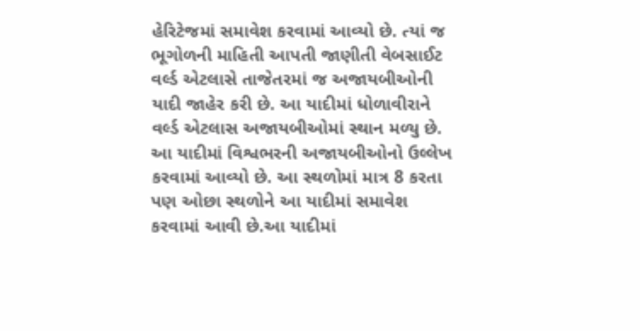હેરિટેજમાં સમાવેશ કરવામાં આવ્યો છે. ત્યાં જ ભૂગોળની માહિતી આપતી જાણીતી વેબસાઈટ વર્લ્ડ એટલાસે તાજેતરમાં જ અજાયબીઓની યાદી જાહેર કરી છે. આ યાદીમાં ધોળાવીરાને વર્લ્ડ એટલાસ અજાયબીઓમાં સ્થાન મળ્યુ છે. આ યાદીમાં વિશ્વભરની અજાયબીઓનો ઉલ્લેખ કરવામાં આવ્યો છે. આ સ્થળોમાં માત્ર 8 કરતા પણ ઓછા સ્થળોને આ યાદીમાં સમાવેશ કરવામાં આવી છે.આ યાદીમાં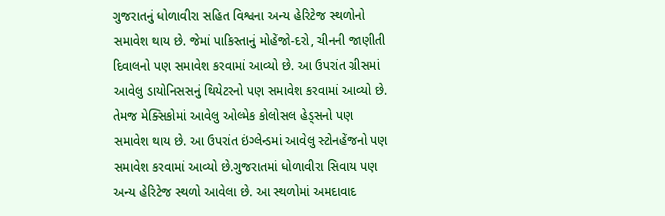ગુજરાતનું ધોળાવીરા સહિત વિશ્વના અન્ય હેરિટેજ સ્થળોનો સમાવેશ થાય છે. જેમાં પાકિસ્તાનું મોહેંજો-દરો, ચીનની જાણીતી દિવાલનો પણ સમાવેશ કરવામાં આવ્યો છે. આ ઉપરાંત ગ્રીસમાં આવેલુ ડાયોનિસસનું થિયેટરનો પણ સમાવેશ કરવામાં આવ્યો છે. તેમજ મેક્સિકોમાં આવેલુ ઓલ્મેક કોલોસલ હેડ્સનો પણ સમાવેશ થાય છે. આ ઉપરાંત ઇંગ્લેન્ડમાં આવેલુ સ્ટોનહેંજનો પણ સમાવેશ કરવામાં આવ્યો છે.ગુજરાતમાં ધોળાવીરા સિવાય પણ અન્ય હેરિટેજ સ્થળો આવેલા છે. આ સ્થળોમાં અમદાવાદ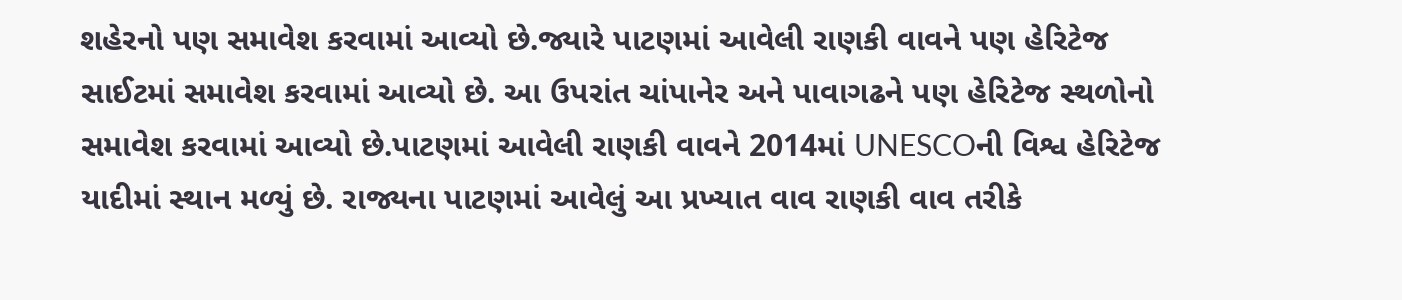શહેરનો પણ સમાવેશ કરવામાં આવ્યો છે.જ્યારે પાટણમાં આવેલી રાણકી વાવને પણ હેરિટેજ સાઈટમાં સમાવેશ કરવામાં આવ્યો છે. આ ઉપરાંત ચાંપાનેર અને પાવાગઢને પણ હેરિટેજ સ્થળોનો સમાવેશ કરવામાં આવ્યો છે.પાટણમાં આવેલી રાણકી વાવને 2014માં UNESCOની વિશ્વ હેરિટેજ યાદીમાં સ્થાન મળ્યું છે. રાજ્યના પાટણમાં આવેલું આ પ્રખ્યાત વાવ રાણકી વાવ તરીકે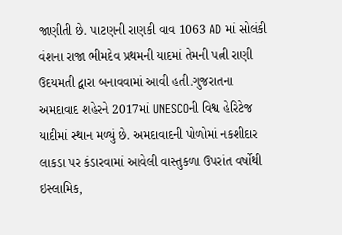જાણીતી છે. પાટણની રાણકી વાવ 1063 AD માં સોલંકી વંશના રાજા ભીમદેવ પ્રથમની યાદમાં તેમની પત્ની રાણી ઉદયમતી દ્વારા બનાવવામાં આવી હતી.ગુજરાતના અમદાવાદ શહેરને 2017માં UNESCOની વિશ્વ હેરિટેજ યાદીમાં સ્થાન મળ્યું છે. અમદાવાદની પોળોમાં નકશીદાર લાકડા પર કંડારવામાં આવેલી વાસ્તુકળા ઉપરાંત વર્ષોથી ઇસ્લામિક,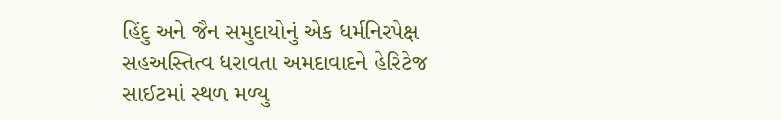હિંદુ અને જૈન સમુદાયોનું એક ધર્મનિરપેક્ષ સહઅસ્તિત્વ ધરાવતા અમદાવાદને હેરિટેજ સાઈટમાં સ્થળ મળ્યુ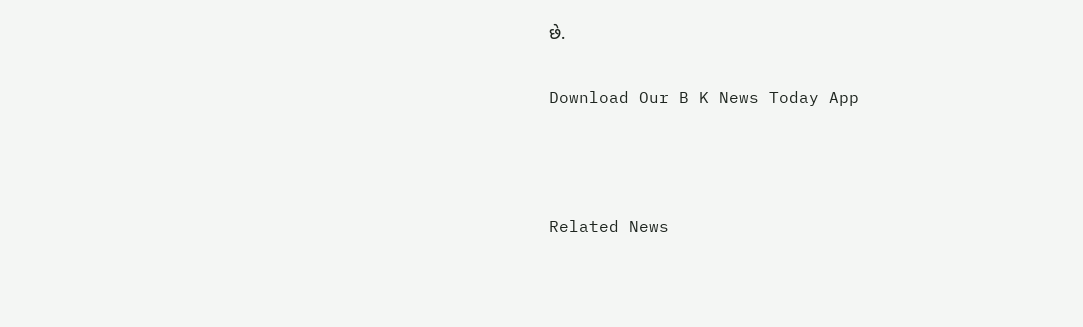છે.

Download Our B K News Today App



Related News